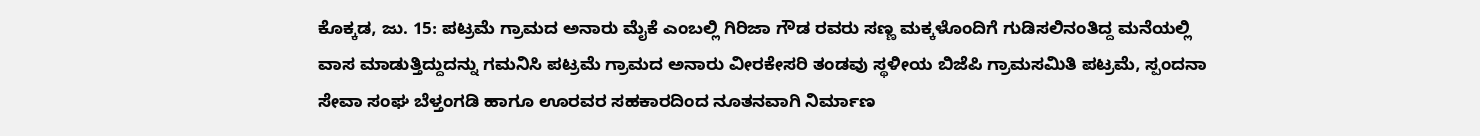ಕೊಕ್ಕಡ, ಜು. 15: ಪಟ್ರಮೆ ಗ್ರಾಮದ ಅನಾರು ಮೈಕೆ ಎಂಬಲ್ಲಿ ಗಿರಿಜಾ ಗೌಡ ರವರು ಸಣ್ಣ ಮಕ್ಕಳೊಂದಿಗೆ ಗುಡಿಸಲಿನಂತಿದ್ದ ಮನೆಯಲ್ಲಿ ವಾಸ ಮಾಡುತ್ತಿದ್ದುದನ್ನು ಗಮನಿಸಿ ಪಟ್ರಮೆ ಗ್ರಾಮದ ಅನಾರು ವೀರಕೇಸರಿ ತಂಡವು ಸ್ಥಳೀಯ ಬಿಜೆಪಿ ಗ್ರಾಮಸಮಿತಿ ಪಟ್ರಮೆ, ಸ್ಪಂದನಾ ಸೇವಾ ಸಂಘ ಬೆಳ್ತಂಗಡಿ ಹಾಗೂ ಊರವರ ಸಹಕಾರದಿಂದ ನೂತನವಾಗಿ ನಿರ್ಮಾಣ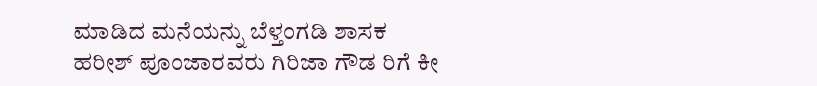ಮಾಡಿದ ಮನೆಯನ್ನು ಬೆಳ್ತಂಗಡಿ ಶಾಸಕ ಹರೀಶ್ ಪೂಂಜಾರವರು ಗಿರಿಜಾ ಗೌಡ ರಿಗೆ ಕೀ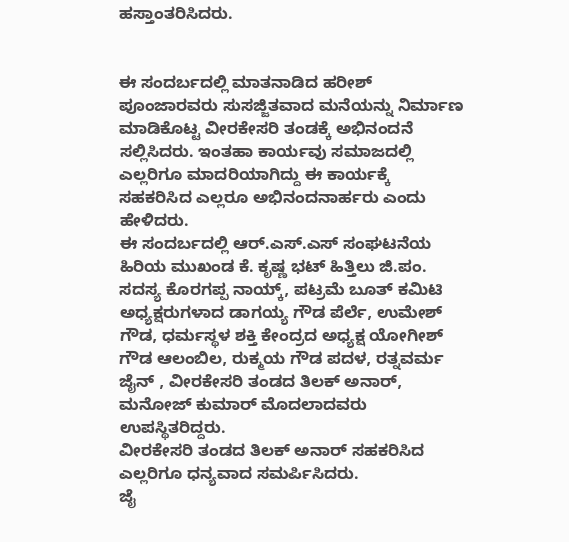ಹಸ್ತಾಂತರಿಸಿದರು.


ಈ ಸಂದರ್ಬದಲ್ಲಿ ಮಾತನಾಡಿದ ಹರೀಶ್ ಪೂಂಜಾರವರು ಸುಸಜ್ಜಿತವಾದ ಮನೆಯನ್ನು ನಿರ್ಮಾಣ ಮಾಡಿಕೊಟ್ಟ ವೀರಕೇಸರಿ ತಂಡಕ್ಕೆ ಅಭಿನಂದನೆ ಸಲ್ಲಿಸಿದರು. ಇಂತಹಾ ಕಾರ್ಯವು ಸಮಾಜದಲ್ಲಿ ಎಲ್ಲರಿಗೂ ಮಾದರಿಯಾಗಿದ್ದು ಈ ಕಾರ್ಯಕ್ಕೆ ಸಹಕರಿಸಿದ ಎಲ್ಲರೂ ಅಭಿನಂದನಾರ್ಹರು ಎಂದು ಹೇಳಿದರು.
ಈ ಸಂದರ್ಬದಲ್ಲಿ ಆರ್.ಎಸ್.ಎಸ್ ಸಂಘಟನೆಯ ಹಿರಿಯ ಮುಖಂಡ ಕೆ. ಕೃಷ್ಣ ಭಟ್ ಹಿತ್ತಿಲು ಜಿ.ಪಂ. ಸದಸ್ಯ ಕೊರಗಪ್ಪ ನಾಯ್ಕ್, ಪಟ್ರಮೆ ಬೂತ್ ಕಮಿಟಿ ಅಧ್ಯಕ್ಷರುಗಳಾದ ಡಾಗಯ್ಯ ಗೌಡ ಪೆರ್ಲೆ, ಉಮೇಶ್ ಗೌಡ, ಧರ್ಮಸ್ಥಳ ಶಕ್ತಿ ಕೇಂದ್ರದ ಅಧ್ಯಕ್ಷ ಯೋಗೀಶ್ ಗೌಡ ಆಲಂಬಿಲ, ರುಕ್ಮಯ ಗೌಡ ಪದಳ, ರತ್ನವರ್ಮ ಜೈನ್ , ವೀರಕೇಸರಿ ತಂಡದ ತಿಲಕ್ ಅನಾರ್, ಮನೋಜ್ ಕುಮಾರ್ ಮೊದಲಾದವರು ಉಪಸ್ಥಿತರಿದ್ದರು.
ವೀರಕೇಸರಿ ತಂಡದ ತಿಲಕ್ ಅನಾರ್ ಸಹಕರಿಸಿದ ಎಲ್ಲರಿಗೂ ಧನ್ಯವಾದ ಸಮರ್ಪಿಸಿದರು.
ಜೈ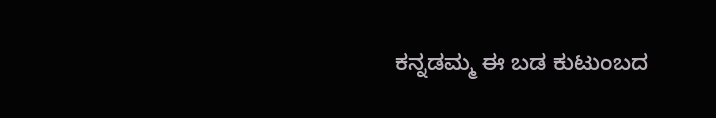ಕನ್ನಡಮ್ಮ ಈ ಬಡ ಕುಟುಂಬದ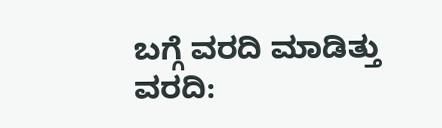ಬಗ್ಗೆ ವರದಿ ಮಾಡಿತ್ತು
ವರದಿ: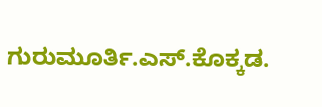ಗುರುಮೂರ್ತಿ.ಎಸ್.ಕೊಕ್ಕಡ.